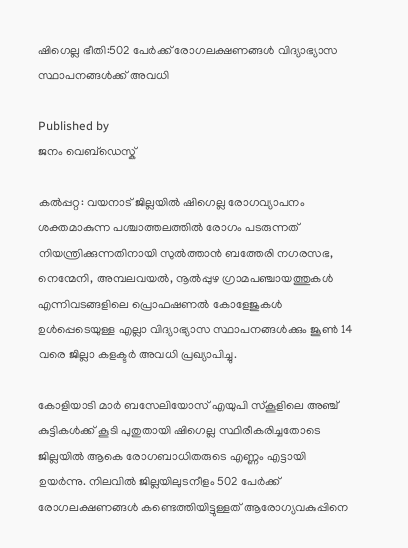ഷിഗെല്ല ഭീതി:502 പേർക്ക് രോഗലക്ഷണങ്ങൾ വിദ്യാഭ്യാസ സ്ഥാപനങ്ങൾക്ക് അവധി

Published by
ജനം വെബ്‌ഡെസ്ക്

കൽപ്പറ്റ: വയനാട് ജില്ലയിൽ ഷിഗെല്ല രോഗവ്യാപനം ശക്തമാകുന്ന പശ്ചാത്തലത്തിൽ രോഗം പടരുന്നത് നിയന്ത്രിക്കുന്നതിനായി സുൽത്താൻ ബത്തേരി നഗരസഭ, നെന്മേനി, അമ്പലവയൽ, നൂൽപ്പുഴ ഗ്രാമപഞ്ചായത്തുകൾ എന്നിവടങ്ങളിലെ പ്രൊഫഷണൽ കോളേജുകൾ ഉൾപ്പെടെയുള്ള എല്ലാ വിദ്യാഭ്യാസ സ്ഥാപനങ്ങൾക്കും ജൂൺ 14 വരെ ജില്ലാ കളക്ടർ അവധി പ്രഖ്യാപിച്ചു.

കോളിയാടി മാർ ബസേലിയോസ് എയുപി സ്കൂളിലെ അഞ്ച് കുട്ടികൾക്ക് കൂടി പുതുതായി ഷിഗെല്ല സ്ഥിരീകരിച്ചതോടെ ജില്ലയിൽ ആകെ രോഗബാധിതരുടെ എണ്ണം എട്ടായി ഉയർന്നു. നിലവിൽ ജില്ലയിലുടനീളം 502 പേർക്ക് രോഗലക്ഷണങ്ങൾ കണ്ടെത്തിയിട്ടുള്ളത് ആരോഗ്യവകുപ്പിനെ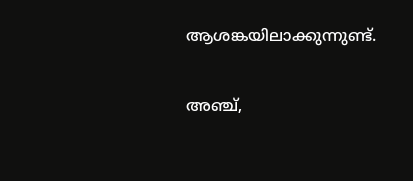ആശങ്കയിലാക്കുന്നുണ്ട്.

അഞ്ച്,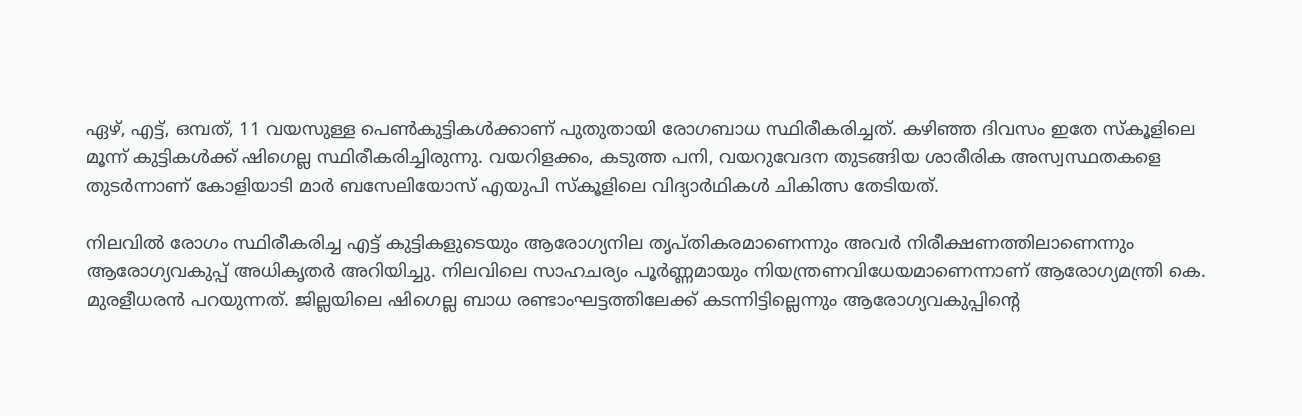ഏഴ്, എട്ട്, ഒമ്പത്, 11 വയസുള്ള പെൺകുട്ടികൾക്കാണ് പുതുതായി രോഗബാധ സ്ഥിരീകരിച്ചത്. കഴിഞ്ഞ ദിവസം ഇതേ സ്കൂളിലെ മൂന്ന് കുട്ടികൾക്ക് ഷിഗെല്ല സ്ഥിരീകരിച്ചിരുന്നു. വയറിളക്കം, കടുത്ത പനി, വയറുവേദന തുടങ്ങിയ ശാരീരിക അസ്വസ്ഥതകളെ തുടർന്നാണ് കോളിയാടി മാർ ബസേലിയോസ് എയുപി സ്കൂളിലെ വിദ്യാർഥികൾ ചികിത്സ തേടിയത്.

നിലവിൽ രോഗം സ്ഥിരീകരിച്ച എട്ട് കുട്ടികളുടെയും ആരോഗ്യനില തൃപ്തികരമാണെന്നും അവർ നിരീക്ഷണത്തിലാണെന്നും ആരോഗ്യവകുപ്പ് അധികൃതർ അറിയിച്ചു. നിലവിലെ സാഹചര്യം പൂർണ്ണമായും നിയന്ത്രണവിധേയമാണെന്നാണ് ആരോഗ്യമന്ത്രി കെ. മുരളീധരൻ പറയുന്നത്. ജില്ലയിലെ ഷിഗെല്ല ബാധ രണ്ടാംഘട്ടത്തിലേക്ക് കടന്നിട്ടില്ലെന്നും ആരോഗ്യവകുപ്പിന്റെ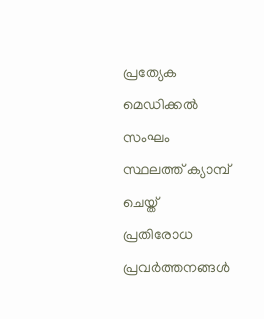പ്രത്യേക മെഡിക്കൽ സംഘം സ്ഥലത്ത് ക്യാമ്പ് ചെയ്ത് പ്രതിരോധ പ്രവർത്തനങ്ങൾ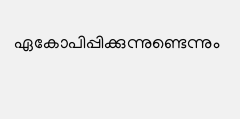ഏകോപിപ്പിക്കുന്നുണ്ടെന്നും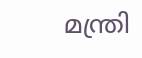മന്ത്രി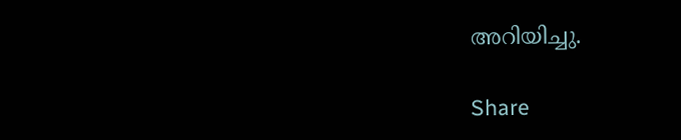അറിയിച്ചു.

Share